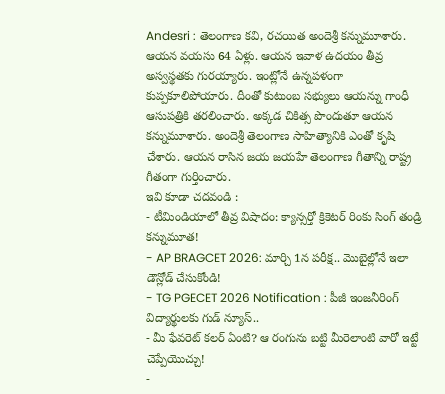Andesri : తెలంగాణ కవి, రచయిత అందెశ్రీ కన్నుమూశారు. ఆయన వయసు 64 ఏళ్లు. ఆయన ఇవాళ ఉదయం తీవ్ర అస్వస్థతకు గురయ్యారు. ఇంట్లోనే ఉన్నపళంగా కుప్పకూలిపోయారు. దీంతో కుటుంబ సభ్యులు ఆయన్ను గాంధీ ఆసుపత్రికి తరలించారు. అక్కడ చికిత్స పొందుతూ ఆయన కన్నుమూశారు. అందెశ్రీ తెలంగాణ సాహిత్యానికి ఎంతో కృషి చేశారు. ఆయన రాసిన జయ జయహే తెలంగాణ గీతాన్ని రాష్ట్ర గీతంగా గుర్తించారు.
ఇవి కూడా చదవండి :
- టీమిండియాలో తీవ్ర విషాదం: క్యాన్సర్తో క్రికెటర్ రింకు సింగ్ తండ్రి కన్నుమూత!
- AP BRAGCET 2026: మార్చి 1న పరీక్ష.. మొబైల్లోనే ఇలా డౌన్లోడ్ చేసుకోండి!
- TG PGECET 2026 Notification : పీజీ ఇంజనీరింగ్ విద్యార్థులకు గుడ్ న్యూస్..
- మీ ఫేవరెట్ కలర్ ఏంటి? ఆ రంగును బట్టి మీరెలాంటి వారో ఇట్టే చెప్పేయొచ్చు!
-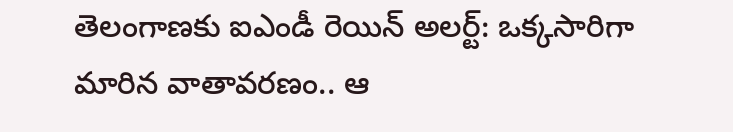తెలంగాణకు ఐఎండీ రెయిన్ అలర్ట్: ఒక్కసారిగా మారిన వాతావరణం.. ఆ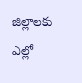జిల్లాలకు ఎల్లో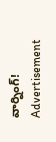వార్నింగ్!
Advertisement